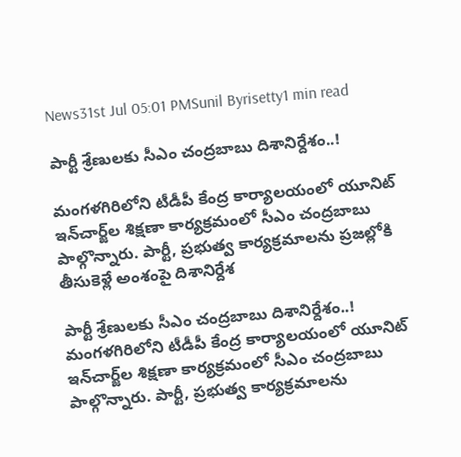News31st Jul 05:01 PMSunil Byrisetty1 min read

పార్టీ శ్రేణులకు సీఎం చంద్రబాబు దిశానిర్దేశం..!

మంగళగిరిలోని టీడీపీ కేంద్ర కార్యాలయంలో యూనిట్ ఇన్‌చార్జ్‌ల శిక్షణా కార్యక్రమంలో సీఎం చంద్రబాబు పాల్గొన్నారు. పార్టీ, ప్రభుత్వ కార్యక్రమాలను ప్రజల్లోకి తీసుకెళ్లే అంశంపై దిశానిర్దేశ

పార్టీ శ్రేణులకు సీఎం చంద్రబాబు దిశానిర్దేశం..!
మంగళగిరిలోని టీడీపీ కేంద్ర కార్యాలయంలో యూనిట్ ఇన్‌చార్జ్‌ల శిక్షణా కార్యక్రమంలో సీఎం చంద్రబాబు పాల్గొన్నారు. పార్టీ, ప్రభుత్వ కార్యక్రమాలను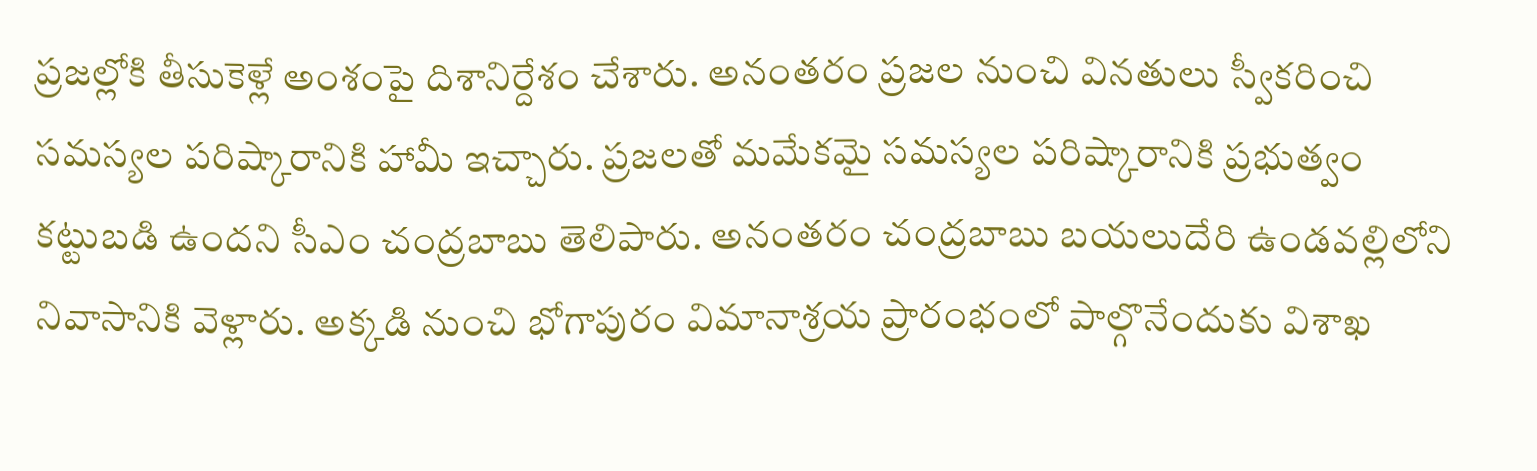ప్రజల్లోకి తీసుకెళ్లే అంశంపై దిశానిర్దేశం చేశారు. అనంతరం ప్రజల నుంచి వినతులు స్వీకరించి సమస్యల పరిష్కారానికి హామీ ఇచ్చారు. ప్రజలతో మమేకమై సమస్యల పరిష్కారానికి ప్రభుత్వం కట్టుబడి ఉందని సీఎం చంద్రబాబు తెలిపారు. అనంతరం చంద్రబాబు బయలుదేరి ఉండవల్లిలోని నివాసానికి వెళ్లారు. అక్కడి నుంచి భోగాపురం విమానాశ్రయ ప్రారంభంలో పాల్గొనేందుకు విశాఖ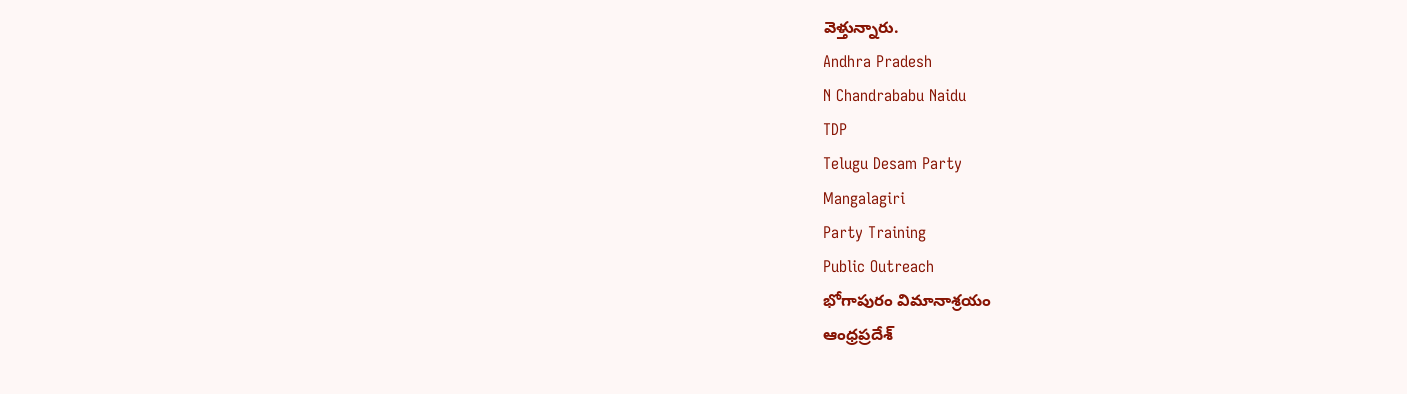వెళ్తున్నారు.
Andhra Pradesh
N Chandrababu Naidu
TDP
Telugu Desam Party
Mangalagiri
Party Training
Public Outreach
భోగాపురం విమానాశ్రయం
ఆంధ్రప్రదేశ్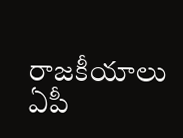రాజకీయాలు
ఏపీ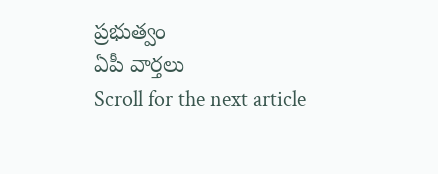ప్రభుత్వం
ఏపీ వార్తలు
Scroll for the next article